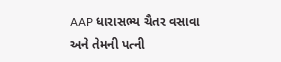AAP ધારાસભ્ય ચૈતર વસાવા અને તેમની પત્ની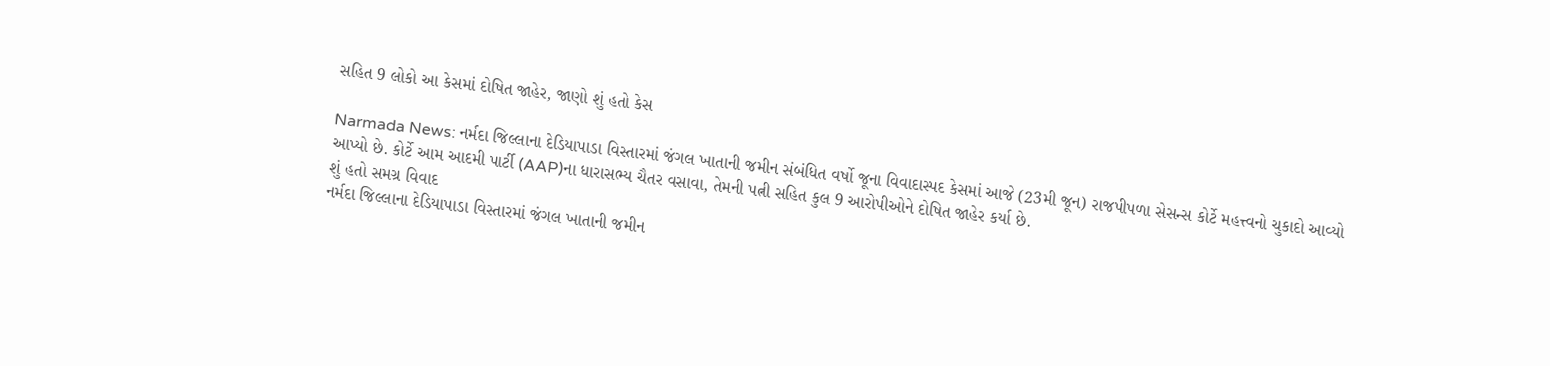સહિત 9 લોકો આ કેસમાં દોષિત જાહેર, જાણો શું હતો કેસ

Narmada News: નર્મદા જિલ્લાના દેડિયાપાડા વિસ્તારમાં જંગલ ખાતાની જમીન સંબંધિત વર્ષો જૂના વિવાદાસ્પદ કેસમાં આજે (23મી જૂન) રાજપીપળા સેસન્સ કોર્ટે મહત્ત્વનો ચુકાદો આવ્યો આપ્યો છે. કોર્ટે આમ આદમી પાર્ટી (AAP)ના ધારાસભ્ય ચૈતર વસાવા, તેમની પત્ની સહિત કુલ 9 આરોપીઓને દોષિત જાહેર કર્યા છે.
શું હતો સમગ્ર વિવાદ
નર્મદા જિલ્લાના દેડિયાપાડા વિસ્તારમાં જંગલ ખાતાની જમીન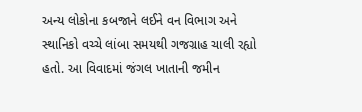અન્ય લોકોના કબજાને લઈને વન વિભાગ અને સ્થાનિકો વચ્ચે લાંબા સમયથી ગજગ્રાહ ચાલી રહ્યો હતો. આ વિવાદમાં જંગલ ખાતાની જમીન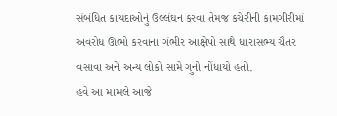સંબંધિત કાયદાઓનું ઉલ્લંઘન કરવા તેમજ કચેરીની કામગીરીમાં અવરોધ ઊભો કરવાના ગંભીર આક્ષેપો સાથે ધારાસભ્ય ચૈતર વસાવા અને અન્ય લોકો સામે ગુનો નોંધાયો હતો.
હવે આ મામલે આજે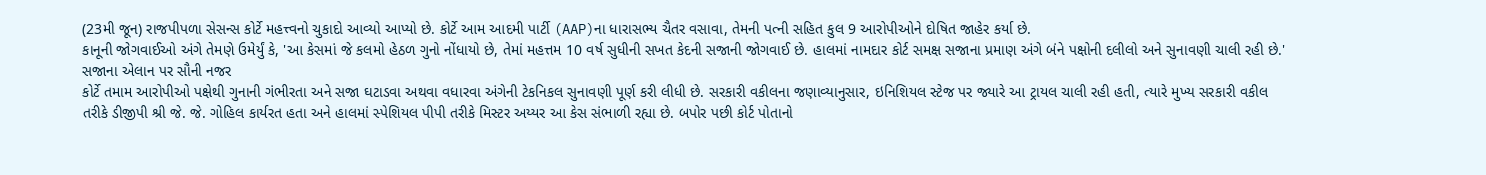(23મી જૂન) રાજપીપળા સેસન્સ કોર્ટે મહત્ત્વનો ચુકાદો આવ્યો આપ્યો છે. કોર્ટે આમ આદમી પાર્ટી (AAP)ના ધારાસભ્ય ચૈતર વસાવા, તેમની પત્ની સહિત કુલ 9 આરોપીઓને દોષિત જાહેર કર્યા છે.
કાનૂની જોગવાઈઓ અંગે તેમણે ઉમેર્યું કે, 'આ કેસમાં જે કલમો હેઠળ ગુનો નોંધાયો છે, તેમાં મહત્તમ 10 વર્ષ સુધીની સખત કેદની સજાની જોગવાઈ છે. હાલમાં નામદાર કોર્ટ સમક્ષ સજાના પ્રમાણ અંગે બંને પક્ષોની દલીલો અને સુનાવણી ચાલી રહી છે.'
સજાના એલાન પર સૌની નજર
કોર્ટે તમામ આરોપીઓ પક્ષેથી ગુનાની ગંભીરતા અને સજા ઘટાડવા અથવા વધારવા અંગેની ટેકનિકલ સુનાવણી પૂર્ણ કરી લીધી છે. સરકારી વકીલના જણાવ્યાનુસાર, ઇનિશિયલ સ્ટેજ પર જ્યારે આ ટ્રાયલ ચાલી રહી હતી, ત્યારે મુખ્ય સરકારી વકીલ તરીકે ડીજીપી શ્રી જે. જે. ગોહિલ કાર્યરત હતા અને હાલમાં સ્પેશિયલ પીપી તરીકે મિસ્ટર અય્યર આ કેસ સંભાળી રહ્યા છે. બપોર પછી કોર્ટ પોતાનો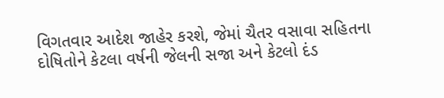વિગતવાર આદેશ જાહેર કરશે, જેમાં ચૈતર વસાવા સહિતના દોષિતોને કેટલા વર્ષની જેલની સજા અને કેટલો દંડ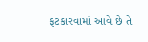ફટકારવામાં આવે છે તે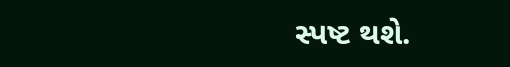સ્પષ્ટ થશે.